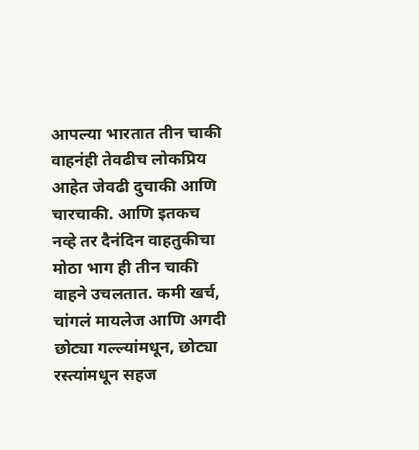आपल्या भारतात तीन चाकी वाहनंही तेवढीच लोकप्रिय आहेत जेवढी दुचाकी आणि चारचाकी. आणि इतकच नव्हे तर दैनंदिन वाहतुकीचा मोठा भाग ही तीन चाकी वाहने उचलतात. कमी खर्च, चांगलं मायलेज आणि अगदी छोट्या गल्ल्यांमधून, छोट्या रस्त्यांमधून सहज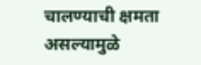चालण्याची क्षमता असल्यामुळे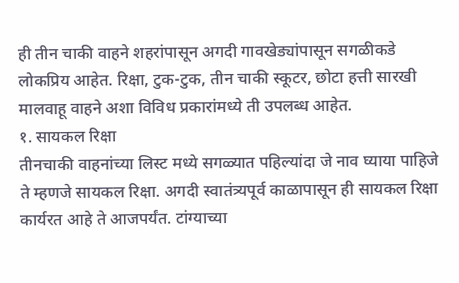ही तीन चाकी वाहने शहरांपासून अगदी गावखेड्यांपासून सगळीकडे लोकप्रिय आहेत. रिक्षा, टुक-टुक, तीन चाकी स्कूटर, छोटा हत्ती सारखी मालवाहू वाहने अशा विविध प्रकारांमध्ये ती उपलब्ध आहेत.
१. सायकल रिक्षा
तीनचाकी वाहनांच्या लिस्ट मध्ये सगळ्यात पहिल्यांदा जे नाव घ्याया पाहिजे ते म्हणजे सायकल रिक्षा. अगदी स्वातंत्र्यपूर्व काळापासून ही सायकल रिक्षा कार्यरत आहे ते आजपर्यंत. टांग्याच्या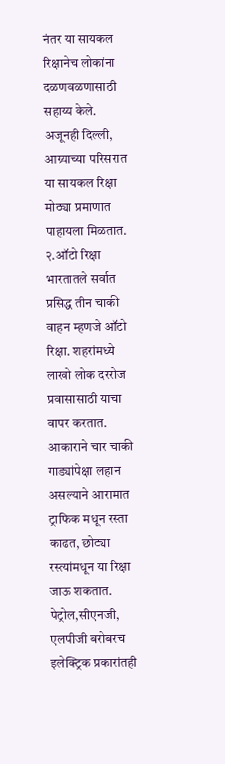नंतर या सायकल रिक्षानेच लोकांना दळणवळणासाठी सहाय्य केले. अजूनही दिल्ली, आग्र्याच्या परिसरात या सायकल रिक्षा मोठ्या प्रमाणात पाहायला मिळतात.
२.ऑटो रिक्षा
भारतातले सर्वात प्रसिद्ध तीन चाकी वाहन म्हणजे ऑटो रिक्षा. शहरांमध्ये लाखो लोक दररोज प्रवासासाठी याचा वापर करतात. आकाराने चार चाकी गाड्यांपेक्षा लहान असल्याने आरामात ट्राफिक मधून रस्ता काढत, छोट्या रस्त्यांमधून या रिक्षा जाऊ शकतात. पेट्रोल,सीएनजी, एलपीजी बरोबरच इलेक्ट्रिक प्रकारांतही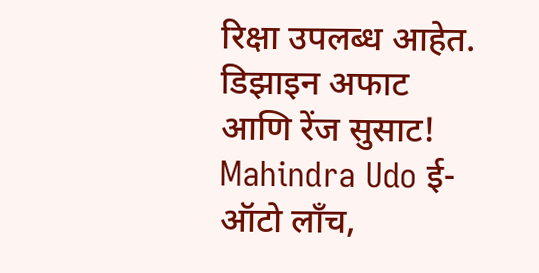रिक्षा उपलब्ध आहेत.
डिझाइन अफाट आणि रेंज सुसाट! Mahindra Udo ई-ऑटो लाँच,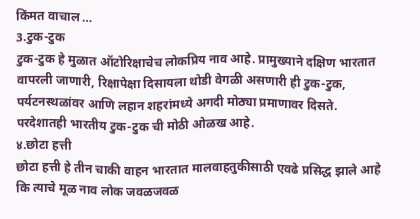किंमत वाचाल …
3.टुक-टुक
टुक-टुक हे मुळात ऑटोरिक्षाचेच लोकप्रिय नाव आहे. प्रामुख्याने दक्षिण भारतात वापरली जाणारी, रिक्षापेक्षा दिसायला थोडी वेगळी असणारी ही टुक-टुक, पर्यटनस्थळांवर आणि लहान शहरांमध्ये अगदी मोठ्या प्रमाणावर दिसते. परदेशातही भारतीय टुक-टुक ची मोठी ओळख आहे.
४.छोटा हत्ती
छोटा हत्ती हे तीन चाकी वाहन भारतात मालवाहतुकीसाठी एवढे प्रसिद्ध झाले आहे कि त्याचे मूळ नाव लोक जवळजवळ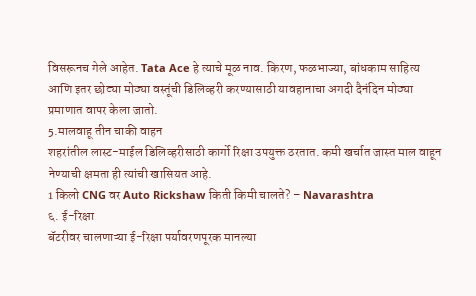विसरूनच गेले आहेत. Tata Ace हे त्याचे मूळ नाव. किरण, फळभाज्या, बांधकाम साहित्य आणि इतर छोट्या मोठ्या वस्तूंची डिलिव्हरी करण्यासाठी यावहानाचा अगदी दैनंदिन मोठ्या प्रमाणात वापर केला जातो.
5.मालवाहू तीन चाकी वाहन
शहरांतील लास्ट-माईल डिलिव्हरीसाठी कार्गो रिक्षा उपयुक्त ठरतात. कमी खर्चात जास्त माल वाहून नेण्याची क्षमता ही त्यांची खासियत आहे.
1 किलो CNG वर Auto Rickshaw किती किमी चालते? – Navarashtra
६. ई-रिक्षा
बॅटरीवर चालणाऱ्या ई-रिक्षा पर्यावरणपूरक मानल्या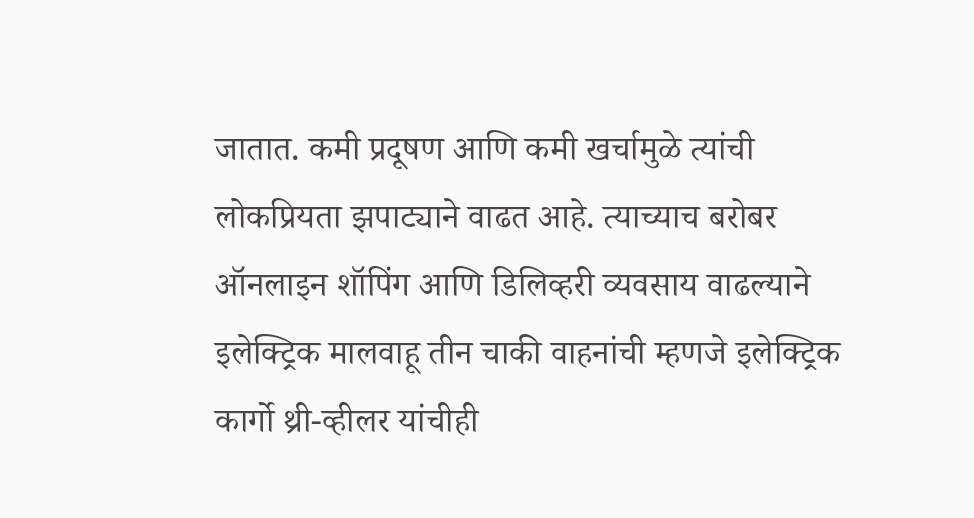जातात. कमी प्रदूषण आणि कमी खर्चामुळे त्यांची लोकप्रियता झपाट्याने वाढत आहे. त्याच्याच बरोबर ऑनलाइन शॉपिंग आणि डिलिव्हरी व्यवसाय वाढल्याने इलेक्ट्रिक मालवाहू तीन चाकी वाहनांची म्हणजे इलेक्ट्रिक कार्गो थ्री-व्हीलर यांचीही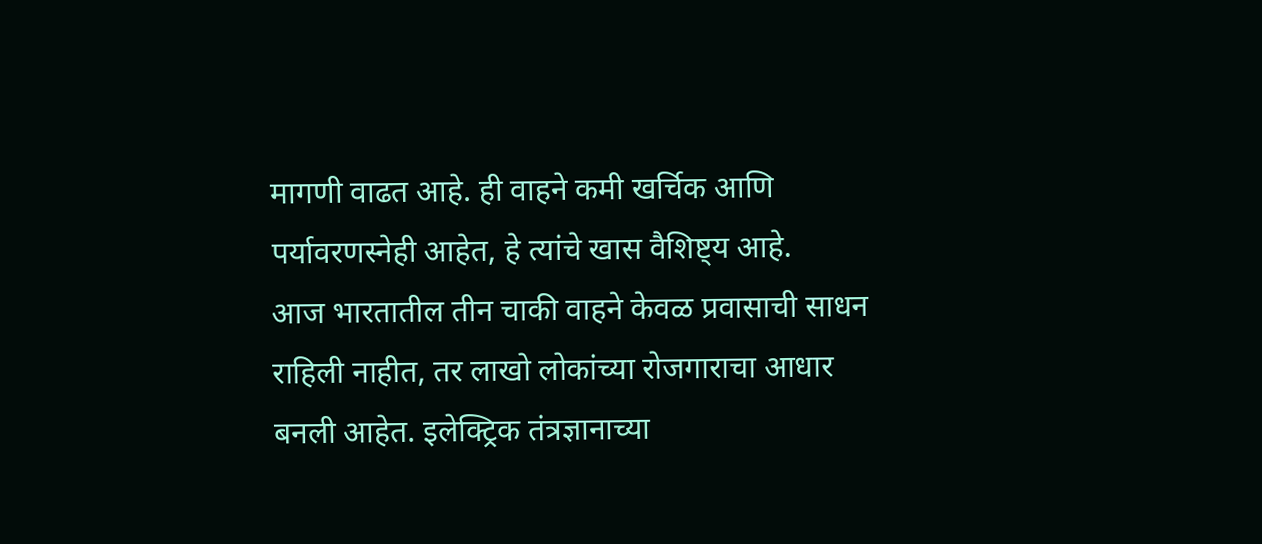मागणी वाढत आहे. ही वाहने कमी खर्चिक आणि पर्यावरणस्नेही आहेत, हे त्यांचे खास वैशिष्ट्य आहे.
आज भारतातील तीन चाकी वाहने केवळ प्रवासाची साधन राहिली नाहीत, तर लाखो लोकांच्या रोजगाराचा आधार बनली आहेत. इलेक्ट्रिक तंत्रज्ञानाच्या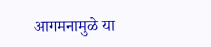आगमनामुळे या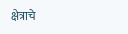क्षेत्राचे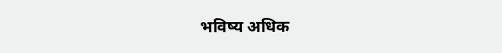भविष्य अधिक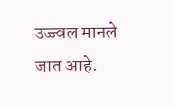उज्ज्वल मानले जात आहे.